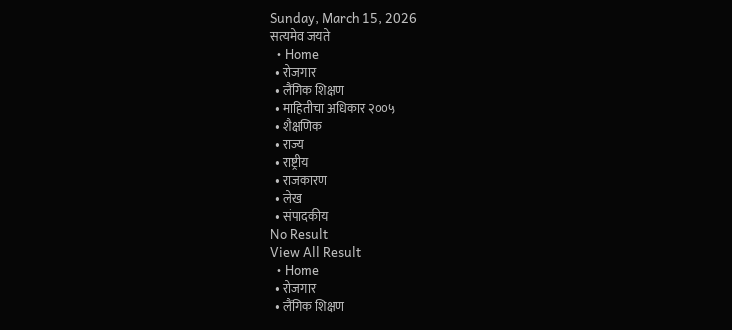Sunday, March 15, 2026
सत्यमेव जयते
  • Home
  • रोजगार
  • लैंगिक शिक्षण
  • माहितीचा अधिकार २००५
  • शैक्षणिक
  • राज्य
  • राष्ट्रीय
  • राजकारण
  • लेख
  • संपादकीय
No Result
View All Result
  • Home
  • रोजगार
  • लैंगिक शिक्षण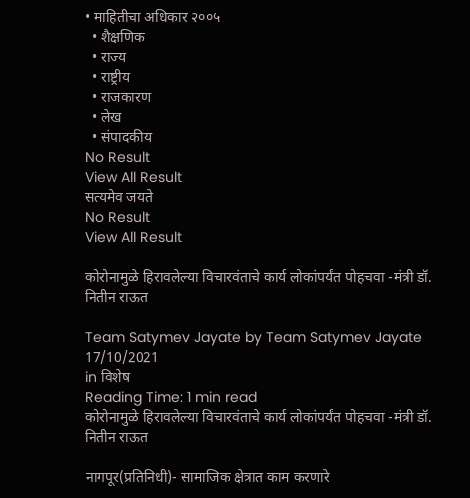• माहितीचा अधिकार २००५
  • शैक्षणिक
  • राज्य
  • राष्ट्रीय
  • राजकारण
  • लेख
  • संपादकीय
No Result
View All Result
सत्यमेव जयते
No Result
View All Result

कोरोनामुळे हिरावलेल्या विचारवंताचे कार्य लोकांपर्यंत पोहचवा -मंत्री डॉ. नितीन राऊत

Team Satymev Jayate by Team Satymev Jayate
17/10/2021
in विशेष
Reading Time: 1 min read
कोरोनामुळे हिरावलेल्या विचारवंताचे कार्य लोकांपर्यंत पोहचवा -मंत्री डॉ. नितीन राऊत

नागपूर(प्रतिनिधी)- सामाजिक क्षेत्रात काम करणारे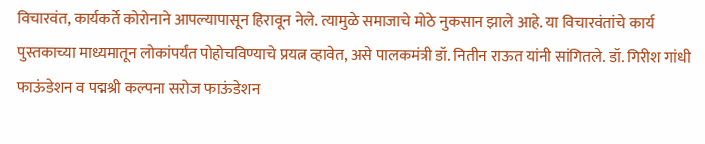विचारवंत, कार्यकर्ते कोरोनाने आपल्यापासून हिरावून नेले. त्यामुळे समाजाचे मोठे नुकसान झाले आहे. या विचारवंतांचे कार्य पुस्तकाच्या माध्यमातून लोकांपर्यंत पोहोचविण्याचे प्रयत्न व्हावेत, असे पालकमंत्री डॉ. नितीन राऊत यांनी सांगितले. डॉ. गिरीश गांधी फाऊंडेशन व पद्मश्री कल्पना सरोज फाऊंडेशन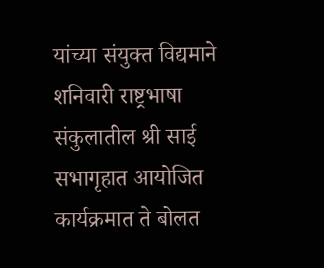यांच्या संयुक्त विद्यमाने शनिवारी राष्ट्रभाषा संकुलातील श्री साई सभागृहात आयोजित कार्यक्रमात ते बोलत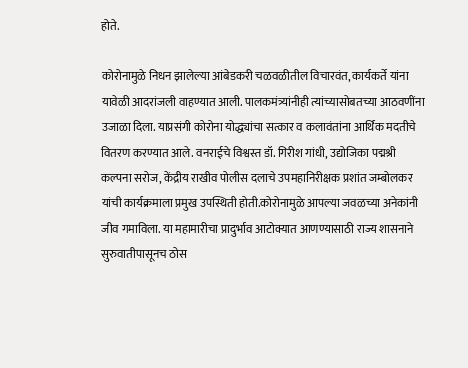होते.

कोरोनामुळे निधन झालेल्या आंबेडकरी चळवळीतील विचारवंत, कार्यकर्ते यांना यावेळी आदरांजली वाहण्यात आली. पालकमंत्र्यांनीही त्यांच्यासोबतच्या आठवणींना उजाळा दिला. याप्रसंगी कोरोना योद्ध्यांचा सत्कार व कलावंतांना आर्थिक मदतीचे वितरण करण्यात आले. वनराईचे विश्वस्त डॉ. गिरीश गांधी, उद्योजिका पद्मश्री कल्पना सरोज, केंद्रीय राखीव पोलीस दलाचे उपमहानिरीक्षक प्रशांत जम्बोलकर यांची कार्यक्रमाला प्रमुख उपस्थिती होती.कोरोनामुळे आपल्या जवळच्या अनेकांनी जीव गमाविला. या महामारीचा प्रादुर्भाव आटोक्यात आणण्यासाठी राज्य शासनाने सुरुवातीपासूनच ठोस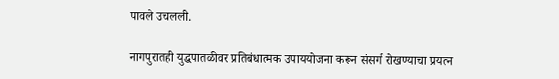पावले उचलली.

नागपुरातही युद्धपातळीवर प्रतिबंधात्मक उपाययोजना करून संसर्ग रोखण्याचा प्रयत्न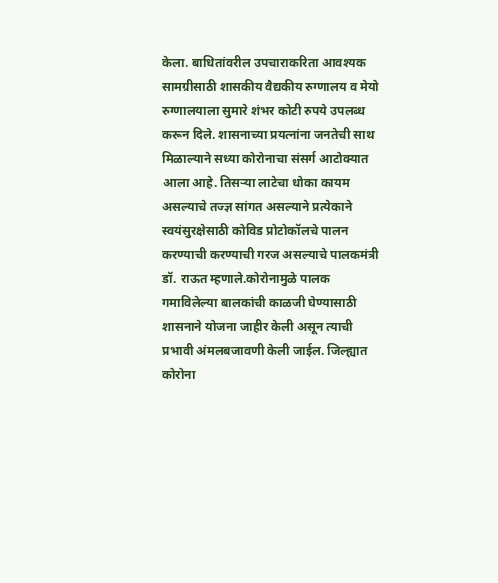केला. बाधितांवरील उपचाराकरिता आवश्यक सामग्रीसाठी शासकीय वैद्यकीय रुग्णालय व मेयो रुग्णालयाला सुमारे शंभर कोटी रुपये उपलब्ध करून दिले. शासनाच्या प्रयत्नांना जनतेची साथ मिळाल्याने सध्या कोरोनाचा संसर्ग आटोक्यात आला आहे. तिसऱ्या लाटेचा धोका कायम असल्याचे तज्ज्ञ सांगत असल्याने प्रत्येकाने स्वयंसुरक्षेसाठी कोविड प्रोटोकॉलचे पालन करण्याची करण्याची गरज असल्याचे पालकमंत्री डॉ. राऊत म्हणाले.कोरोनामुळे पालक गमाविलेल्या बालकांची काळजी घेण्यासाठी शासनाने योजना जाहीर केली असून त्याची प्रभावी अंमलबजावणी केली जाईल. जिल्ह्यात कोरोना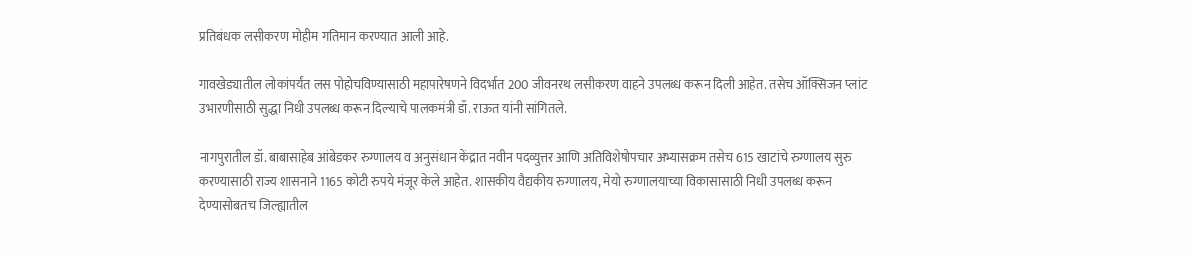प्रतिबंधक लसीकरण मोहीम गतिमान करण्यात आली आहे.

गावखेड्यातील लोकांपर्यंत लस पोहोचविण्यासाठी महापारेषणने विदर्भात 200 जीवनरथ लसीकरण वाहने उपलब्ध करून दिली आहेत. तसेच ऑक्सिजन प्लांट उभारणीसाठी सुद्धा निधी उपलब्ध करून दिल्याचे पालकमंत्री डॉ. राऊत यांनी सांगितले.

नागपुरातील डॉ. बाबासाहेब आंबेडकर रुग्णालय व अनुसंधान केंद्रात नवीन पदव्युत्तर आणि अतिविशेषोपचार अभ्यासक्रम तसेच 615 खाटांचे रुग्णालय सुरु करण्यासाठी राज्य शासनाने 1165 कोटी रुपये मंजूर केले आहेत. शासकीय वैद्यकीय रुग्णालय, मेयो रुग्णालयाच्या विकासासाठी निधी उपलब्ध करून देण्यासोबतच जिल्ह्यातील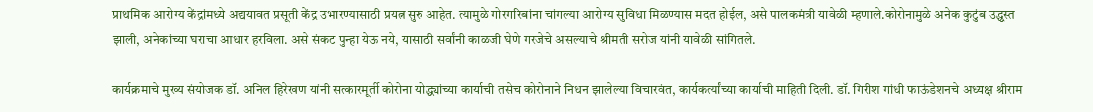प्राथमिक आरोग्य केंद्रांमध्ये अद्ययावत प्रसूती केंद्र उभारण्यासाठी प्रयत्न सुरु आहेत. त्यामुळे गोरगरिबांना चांगल्या आरोग्य सुविधा मिळण्यास मदत होईल, असे पालकमंत्री यावेळी म्हणाले.कोरोनामुळे अनेक कुटुंब उद्ध्वस्त झाली, अनेकांच्या घराचा आधार हरविला. असे संकट पुन्हा येऊ नये, यासाठी सर्वांनी काळजी घेणे गरजेचे असल्याचे श्रीमती सरोज यांनी यावेळी सांगितले.

कार्यक्रमाचे मुख्य संयोजक डॉ. अनिल हिरेखण यांनी सत्कारमूर्ती कोरोना योद्ध्यांच्या कार्याची तसेच कोरोनाने निधन झालेल्या विचारवंत, कार्यकर्त्यांच्या कार्याची माहिती दिली. डॉ. गिरीश गांधी फाऊंडेशनचे अध्यक्ष श्रीराम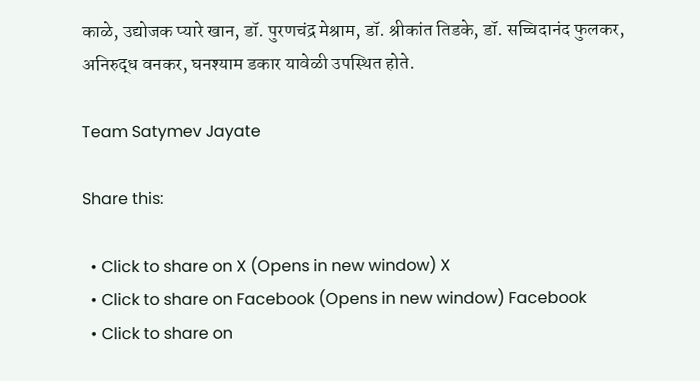काळे, उद्योजक प्यारे खान, डॉ. पुरणचंद्र मेश्राम, डॉ. श्रीकांत तिडके, डॉ. सच्चिदानंद फुलकर, अनिरुद्ध वनकर, घनश्याम डकार यावेळी उपस्थित होते.

Team Satymev Jayate

Share this:

  • Click to share on X (Opens in new window) X
  • Click to share on Facebook (Opens in new window) Facebook
  • Click to share on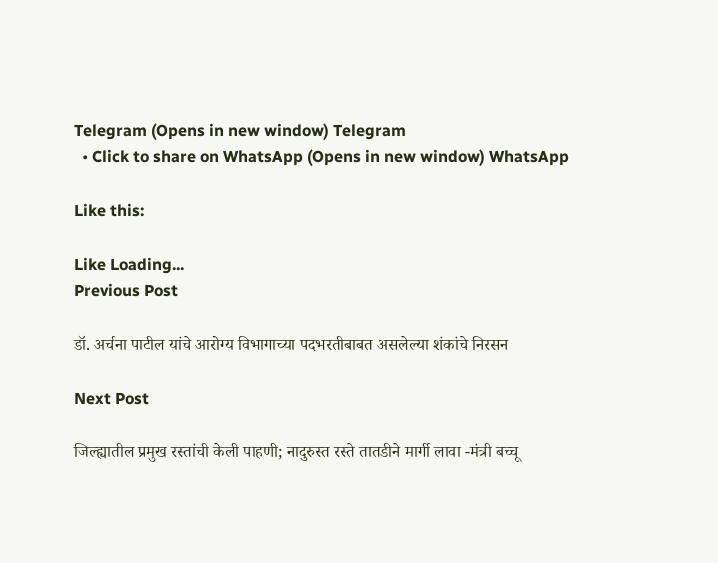Telegram (Opens in new window) Telegram
  • Click to share on WhatsApp (Opens in new window) WhatsApp

Like this:

Like Loading...
Previous Post

डॉ. अर्चना पाटील यांचे आरोग्य विभागाच्या पदभरतीबाबत असलेल्या शंकांचे निरसन

Next Post

जिल्ह्यातील प्रमुख रस्तांची केली पाहणी; नादुरुस्त रस्ते तातडीने मार्गी लावा -मंत्री बच्चू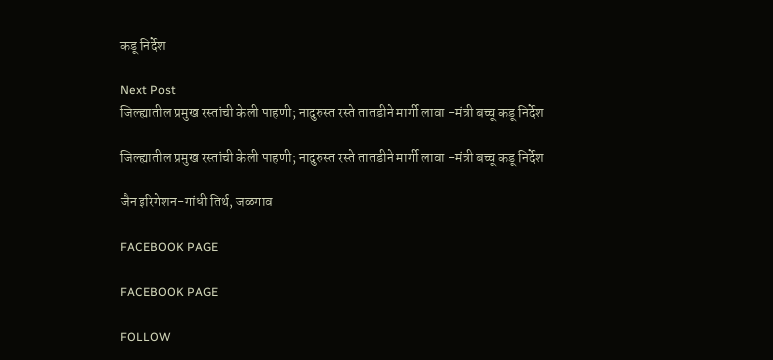कडू निर्देश

Next Post
जिल्ह्यातील प्रमुख रस्तांची केली पाहणी; नादुरुस्त रस्ते तातडीने मार्गी लावा -मंत्री बच्चू कडू निर्देश

जिल्ह्यातील प्रमुख रस्तांची केली पाहणी; नादुरुस्त रस्ते तातडीने मार्गी लावा -मंत्री बच्चू कडू निर्देश

जैन इरिगेशन-गांधी तिर्थ, जळगाव

FACEBOOK PAGE

FACEBOOK PAGE

FOLLOW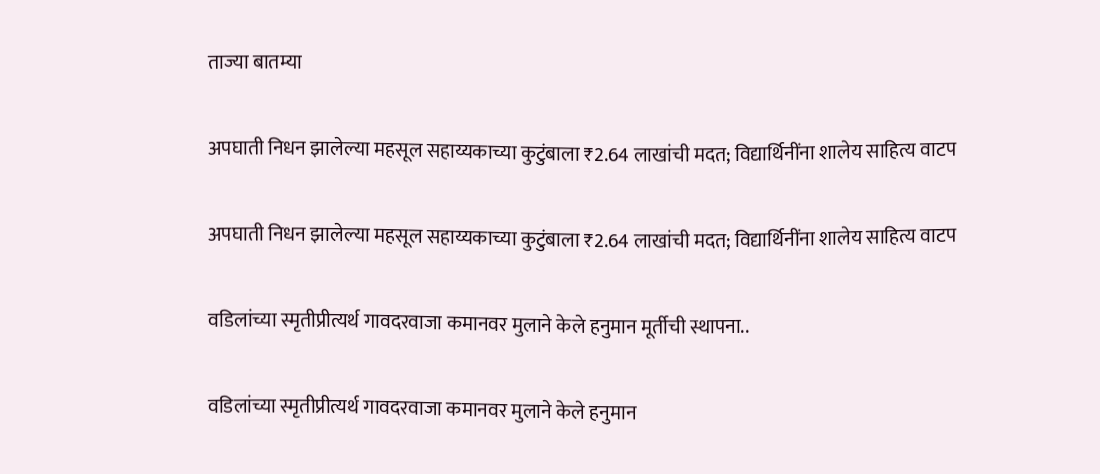ताज्या बातम्या

अपघाती निधन झालेल्या महसूल सहाय्यकाच्या कुटुंबाला ₹2.64 लाखांची मदत; विद्यार्थिनींना शालेय साहित्य वाटप

अपघाती निधन झालेल्या महसूल सहाय्यकाच्या कुटुंबाला ₹2.64 लाखांची मदत; विद्यार्थिनींना शालेय साहित्य वाटप

वडिलांच्या स्मृतीप्रीत्यर्थ गावदरवाजा कमानवर मुलाने केले हनुमान मूर्तीची स्थापना..

वडिलांच्या स्मृतीप्रीत्यर्थ गावदरवाजा कमानवर मुलाने केले हनुमान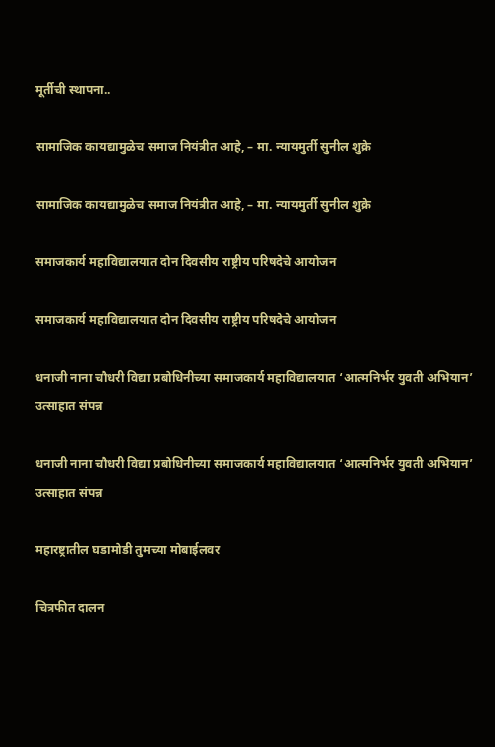मूर्तीची स्थापना..

सामाजिक कायद्यामुळेच समाज नियंत्रीत आहे, – मा. न्यायमुर्ती सुनील शुक्रे

सामाजिक कायद्यामुळेच समाज नियंत्रीत आहे, – मा. न्यायमुर्ती सुनील शुक्रे

समाजकार्य महाविद्यालयात दोन दिवसीय राष्ट्रीय परिषदेचे आयोजन

समाजकार्य महाविद्यालयात दोन दिवसीय राष्ट्रीय परिषदेचे आयोजन

धनाजी नाना चौधरी विद्या प्रबोधिनीच्या समाजकार्य महाविद्यालयात ‘आत्मनिर्भर युवती अभियान’ उत्साहात संपन्न

धनाजी नाना चौधरी विद्या प्रबोधिनीच्या समाजकार्य महाविद्यालयात ‘आत्मनिर्भर युवती अभियान’ उत्साहात संपन्न

महारष्ट्रातील घडामोडी तुमच्या मोबाईलवर

चित्रफीत दालन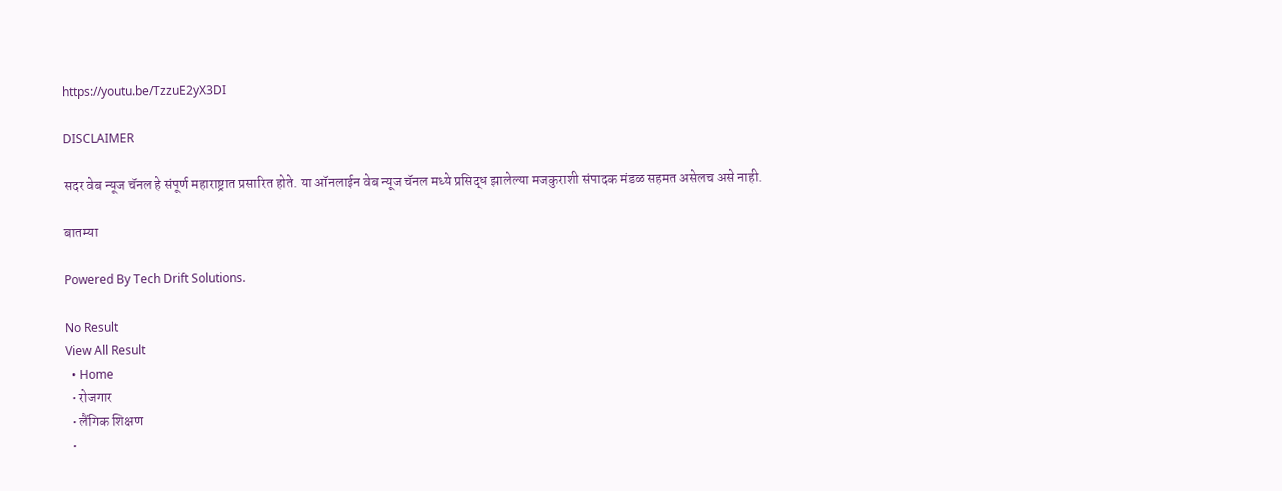https://youtu.be/TzzuE2yX3DI

DISCLAIMER

सदर वेब न्यूज चॅनल हे संपूर्ण महाराष्ट्रात प्रसारित होते. या ऑनलाईन वेब न्यूज चॅनल मध्ये प्रसिद्ध झालेल्या मजकुराशी संपादक मंडळ सहमत असेलच असे नाही.

बातम्या

Powered By Tech Drift Solutions.

No Result
View All Result
  • Home
  • रोजगार
  • लैंगिक शिक्षण
  •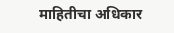माहितीचा अधिकार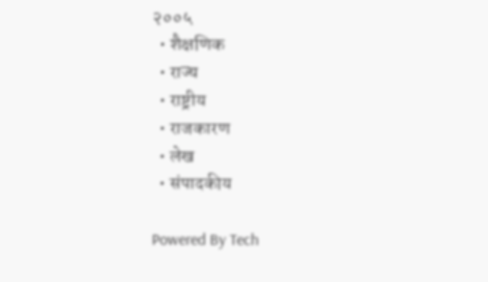२००५
  • शैक्षणिक
  • राज्य
  • राष्ट्रीय
  • राजकारण
  • लेख
  • संपादकीय

Powered By Tech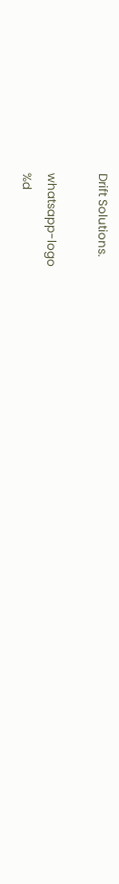Drift Solutions.

whatsapp-logo
%d